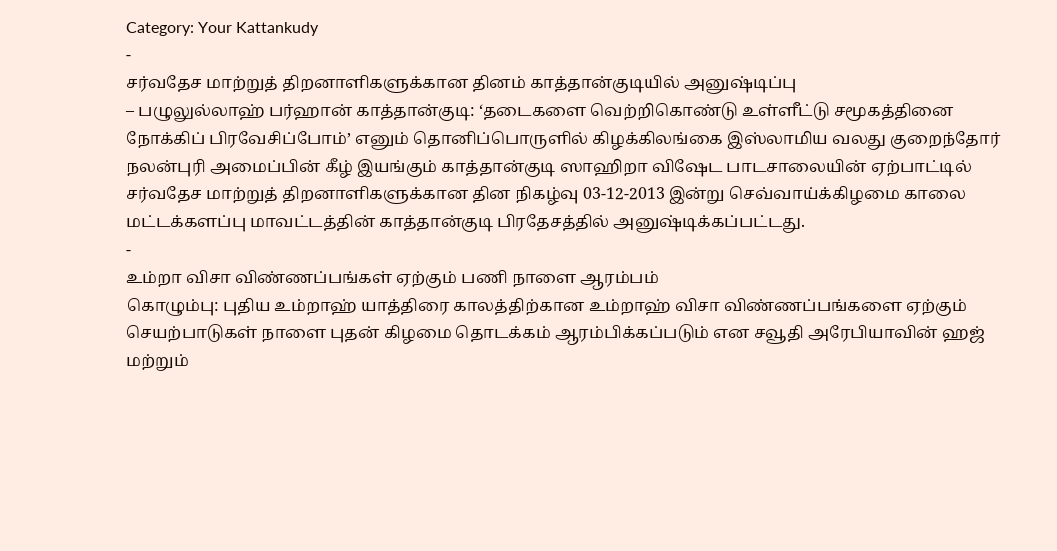Category: Your Kattankudy
-
சர்வதேச மாற்றுத் திறனாளிகளுக்கான தினம் காத்தான்குடியில் அனுஷ்டிப்பு
– பழுலுல்லாஹ் பர்ஹான் காத்தான்குடி: ‘தடைகளை வெற்றிகொண்டு உள்ளீட்டு சமூகத்தினை நோக்கிப் பிரவேசிப்போம்’ எனும் தொனிப்பொருளில் கிழக்கிலங்கை இஸ்லாமிய வலது குறைந்தோர் நலன்புரி அமைப்பின் கீழ் இயங்கும் காத்தான்குடி ஸாஹிறா விஷேட பாடசாலையின் ஏற்பாட்டில் சர்வதேச மாற்றுத் திறனாளிகளுக்கான தின நிகழ்வு 03-12-2013 இன்று செவ்வாய்க்கிழமை காலை மட்டக்களப்பு மாவட்டத்தின் காத்தான்குடி பிரதேசத்தில் அனுஷ்டிக்கப்பட்டது.
-
உம்றா விசா விண்ணப்பங்கள் ஏற்கும் பணி நாளை ஆரம்பம்
கொழும்பு: புதிய உம்றாஹ் யாத்திரை காலத்திற்கான உம்றாஹ் விசா விண்ணப்பங்களை ஏற்கும் செயற்பாடுகள் நாளை புதன் கிழமை தொடக்கம் ஆரம்பிக்கப்படும் என சவூதி அரேபியாவின் ஹஜ் மற்றும்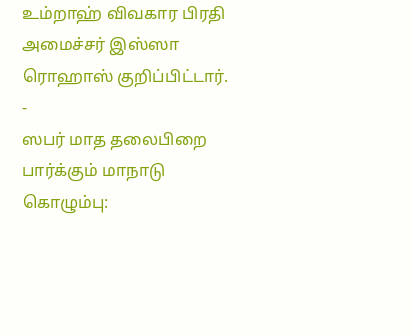உம்றாஹ் விவகார பிரதி அமைச்சர் இஸ்ஸா ரொஹாஸ் குறிப்பிட்டார்.
-
ஸபர் மாத தலைபிறை பார்க்கும் மாநாடு
கொழும்பு: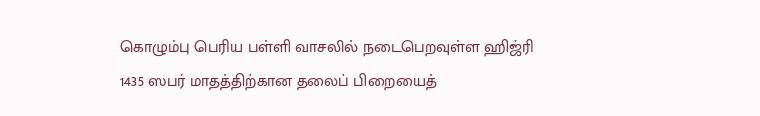கொழும்பு பெரிய பள்ளி வாசலில் நடைபெறவுள்ள ஹிஜ்ரி 1435 ஸபர் மாதத்திற்கான தலைப் பிறையைத்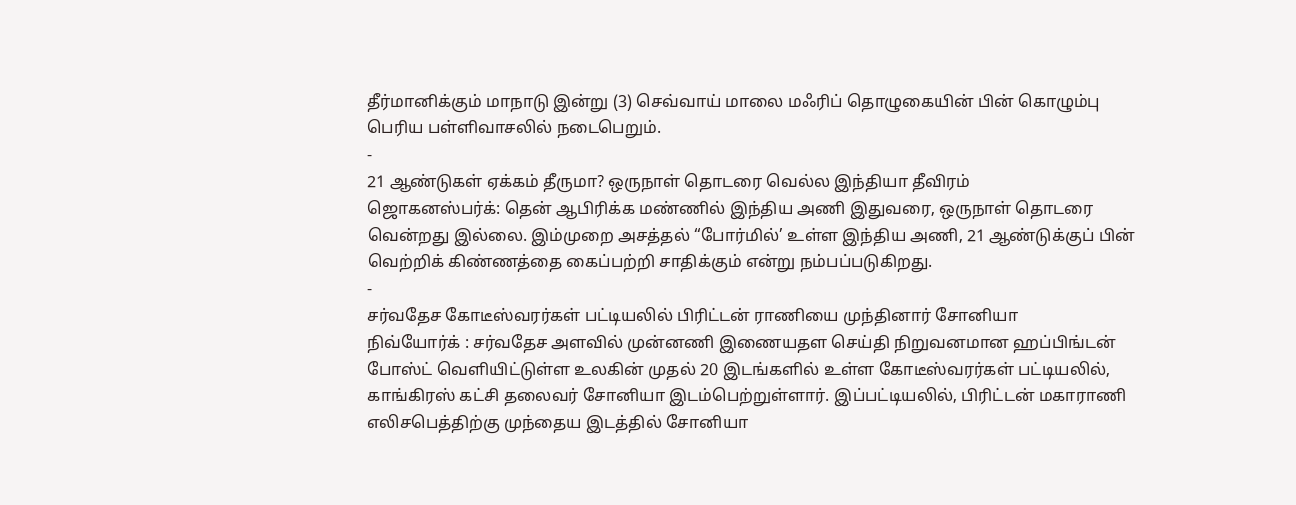தீர்மானிக்கும் மாநாடு இன்று (3) செவ்வாய் மாலை மஃரிப் தொழுகையின் பின் கொழும்பு பெரிய பள்ளிவாசலில் நடைபெறும்.
-
21 ஆண்டுகள் ஏக்கம் தீருமா? ஒருநாள் தொடரை வெல்ல இந்தியா தீவிரம்
ஜொகனஸ்பர்க்: தென் ஆபிரிக்க மண்ணில் இந்திய அணி இதுவரை, ஒருநாள் தொடரை வென்றது இல்லை. இம்முறை அசத்தல் “போர்மில்’ உள்ள இந்திய அணி, 21 ஆண்டுக்குப் பின் வெற்றிக் கிண்ணத்தை கைப்பற்றி சாதிக்கும் என்று நம்பப்படுகிறது.
-
சர்வதேச கோடீஸ்வரர்கள் பட்டியலில் பிரிட்டன் ராணியை முந்தினார் சோனியா
நிவ்யோர்க் : சர்வதேச அளவில் முன்னணி இணையதள செய்தி நிறுவனமான ஹப்பிங்டன் போஸ்ட் வெளியிட்டுள்ள உலகின் முதல் 20 இடங்களில் உள்ள கோடீஸ்வரர்கள் பட்டியலில், காங்கிரஸ் கட்சி தலைவர் சோனியா இடம்பெற்றுள்ளார். இப்பட்டியலில், பிரிட்டன் மகாராணி எலிசபெத்திற்கு முந்தைய இடத்தில் சோனியா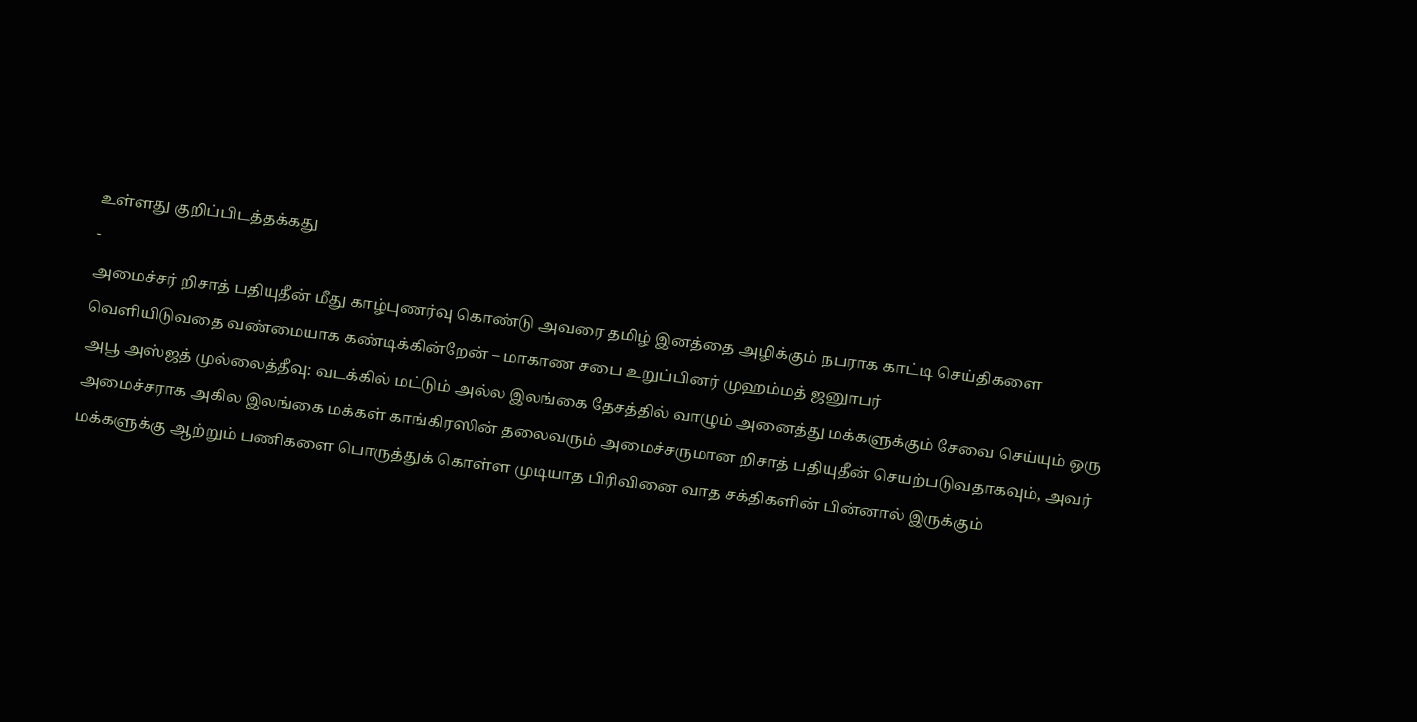உள்ளது குறிப்பிடத்தக்கது
-
அமைச்சர் றிசாத் பதியுதீன் மீது காழ்புணர்வு கொண்டு அவரை தமிழ் இனத்தை அழிக்கும் நபராக காட்டி செய்திகளை வெளியிடுவதை வண்மையாக கண்டிக்கின்றேன் – மாகாண சபை உறுப்பினர் முஹம்மத் ஜனுாபர்
அபூ அஸ்ஜத் முல்லைத்தீவு: வடக்கில் மட்டும் அல்ல இலங்கை தேசத்தில் வாழும் அனைத்து மக்களுக்கும் சேவை செய்யும் ஒரு அமைச்சராக அகில இலங்கை மக்கள் காங்கிரஸின் தலைவரும் அமைச்சருமான றிசாத் பதியுதீன் செயற்படுவதாகவும், அவர் மக்களுக்கு ஆற்றும் பணிகளை பொருத்துக் கொள்ள முடியாத பிரிவினை வாத சக்திகளின் பின்னால் இருக்கும்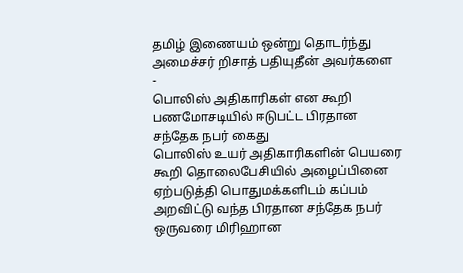தமிழ் இணையம் ஒன்று தொடர்ந்து அமைச்சர் றிசாத் பதியுதீன் அவர்களை
-
பொலிஸ் அதிகாரிகள் என கூறி பணமோசடியில் ஈடுபட்ட பிரதான சந்தேக நபர் கைது
பொலிஸ் உயர் அதிகாரிகளின் பெயரை கூறி தொலைபேசியில் அழைப்பினை ஏற்படுத்தி பொதுமக்களிடம் கப்பம் அறவிட்டு வந்த பிரதான சந்தேக நபர் ஒருவரை மிரிஹான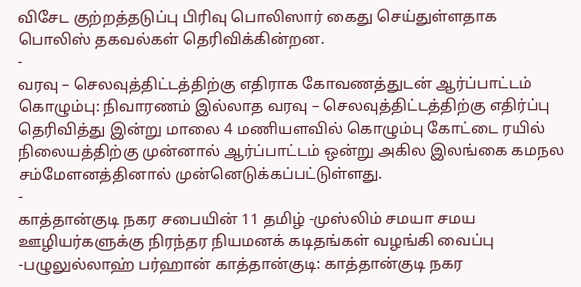விசேட குற்றத்தடுப்பு பிரிவு பொலிஸார் கைது செய்துள்ளதாக பொலிஸ் தகவல்கள் தெரிவிக்கின்றன.
-
வரவு – செலவுத்திட்டத்திற்கு எதிராக கோவணத்துடன் ஆர்ப்பாட்டம்
கொழும்பு: நிவாரணம் இல்லாத வரவு – செலவுத்திட்டத்திற்கு எதிர்ப்பு தெரிவித்து இன்று மாலை 4 மணியளவில் கொழும்பு கோட்டை ரயில் நிலையத்திற்கு முன்னால் ஆர்ப்பாட்டம் ஒன்று அகில இலங்கை கமநல சம்மேளனத்தினால் முன்னெடுக்கப்பட்டுள்ளது.
-
காத்தான்குடி நகர சபையின் 11 தமிழ் -முஸ்லிம் சமயா சமய ஊழியர்களுக்கு நிரந்தர நியமனக் கடிதங்கள் வழங்கி வைப்பு
-பழுலுல்லாஹ் பர்ஹான் காத்தான்குடி: காத்தான்குடி நகர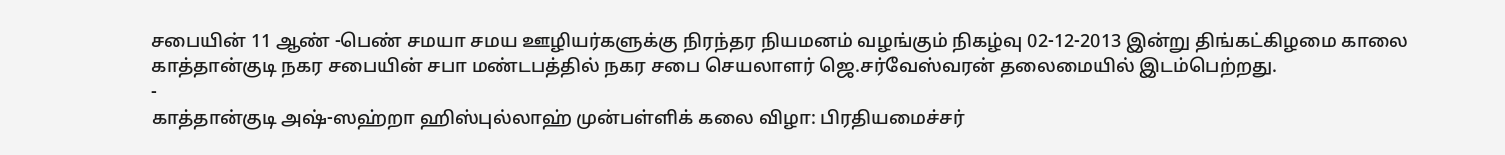சபையின் 11 ஆண் -பெண் சமயா சமய ஊழியர்களுக்கு நிரந்தர நியமனம் வழங்கும் நிகழ்வு 02-12-2013 இன்று திங்கட்கிழமை காலை காத்தான்குடி நகர சபையின் சபா மண்டபத்தில் நகர சபை செயலாளர் ஜெ.சர்வேஸ்வரன் தலைமையில் இடம்பெற்றது.
-
காத்தான்குடி அஷ்-ஸஹ்றா ஹிஸ்புல்லாஹ் முன்பள்ளிக் கலை விழா: பிரதியமைச்சர்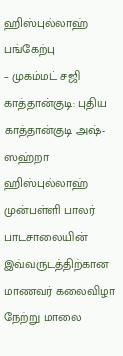ஹிஸ்புல்லாஹ் பங்கேற்பு
– முகம்மட் சஜி காத்தான்குடி: புதிய காத்தான்குடி அஷ்-ஸஹ்றா ஹிஸ்புல்லாஹ் முன்பள்ளி பாலர் பாடசாலையின் இவ்வருடத்திற்கான மாணவர் கலைவிழா நேற்று மாலை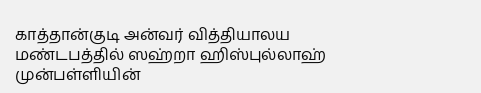காத்தான்குடி அன்வர் வித்தியாலய மண்டபத்தில் ஸஹ்றா ஹிஸ்புல்லாஹ் முன்பள்ளியின்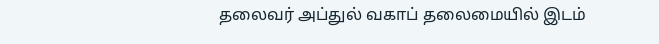தலைவர் அப்துல் வகாப் தலைமையில் இடம்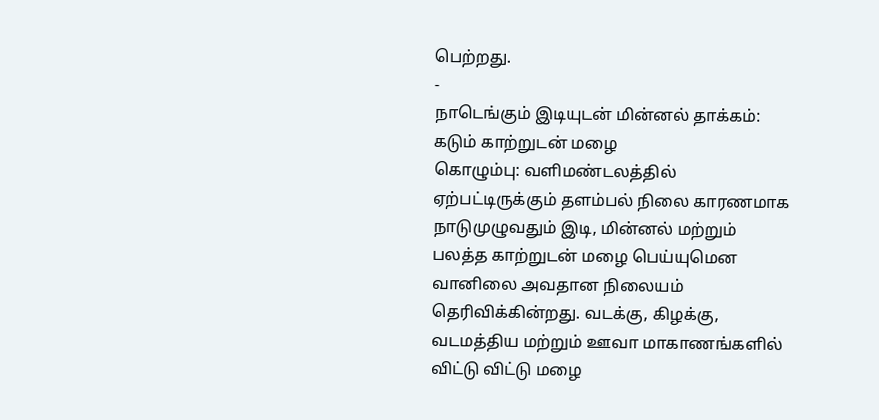பெற்றது.
-
நாடெங்கும் இடியுடன் மின்னல் தாக்கம்: கடும் காற்றுடன் மழை
கொழும்பு: வளிமண்டலத்தில் ஏற்பட்டிருக்கும் தளம்பல் நிலை காரணமாக நாடுமுழுவதும் இடி, மின்னல் மற்றும் பலத்த காற்றுடன் மழை பெய்யுமென வானிலை அவதான நிலையம் தெரிவிக்கின்றது. வடக்கு, கிழக்கு, வடமத்திய மற்றும் ஊவா மாகாணங்களில் விட்டு விட்டு மழை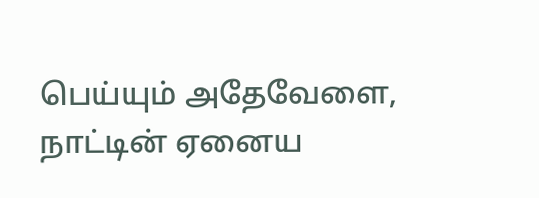பெய்யும் அதேவேளை, நாட்டின் ஏனைய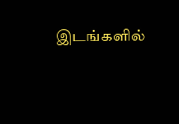இடங்களில்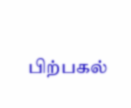பிற்பகல்